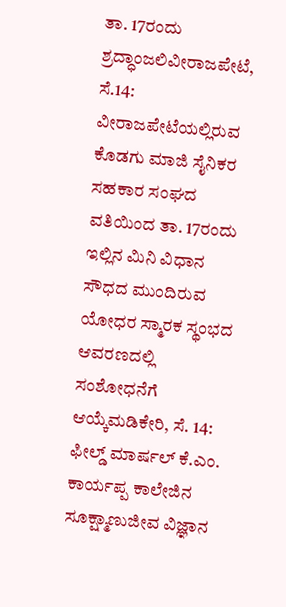ತಾ. 17ರಂದು ಶ್ರದ್ಧಾಂಜಲಿವೀರಾಜಪೇಟೆ, ಸೆ.14: ವೀರಾಜಪೇಟೆಯಲ್ಲಿರುವ ಕೊಡಗು ಮಾಜಿ ಸೈನಿಕರ ಸಹಕಾರ ಸಂಘದ ವತಿಯಿಂದ ತಾ. 17ರಂದು ಇಲ್ಲಿನ ಮಿನಿ ವಿಧಾನ ಸೌಧದ ಮುಂದಿರುವ ಯೋಧರ ಸ್ಮಾರಕ ಸ್ಥಂಭದ ಆವರಣದಲ್ಲಿ
ಸಂಶೋಧನೆಗೆ ಆಯ್ಕೆಮಡಿಕೇರಿ, ಸೆ. 14: ಫೀಲ್ಡ್ ಮಾರ್ಷಲ್ ಕೆ.ಎಂ. ಕಾರ್ಯಪ್ಪ ಕಾಲೇಜಿನ ಸೂಕ್ಷ್ಮಾಣುಜೀವ ವಿಜ್ಞಾನ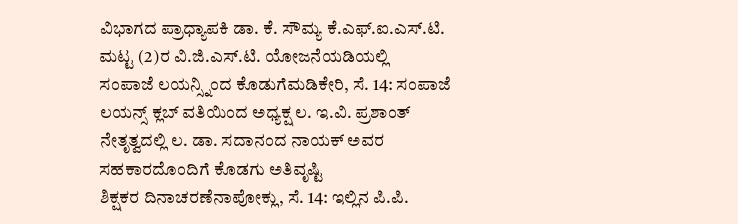ವಿಭಾಗದ ಪ್ರಾಧ್ಯಾಪಕಿ ಡಾ. ಕೆ. ಸೌಮ್ಯ ಕೆ.ಎಫ್.ಐ.ಎಸ್.ಟಿ. ಮಟ್ಟ (2)ರ ವಿ.ಜಿ.ಎಸ್.ಟಿ. ಯೋಜನೆಯಡಿಯಲ್ಲಿ
ಸಂಪಾಜೆ ಲಯನ್ಸ್ನಿಂದ ಕೊಡುಗೆಮಡಿಕೇರಿ, ಸೆ. 14: ಸಂಪಾಜೆ ಲಯನ್ಸ್ ಕ್ಲಬ್ ವತಿಯಿಂದ ಅಧ್ಯಕ್ಷ ಲ. ಇ.ವಿ. ಪ್ರಶಾಂತ್ ನೇತೃತ್ವದಲ್ಲಿ ಲ. ಡಾ. ಸದಾನಂದ ನಾಯಕ್ ಅವರ ಸಹಕಾರದೊಂದಿಗೆ ಕೊಡಗು ಅತಿವೃಷ್ಟಿ
ಶಿಕ್ಷಕರ ದಿನಾಚರಣೆನಾಪೋಕ್ಲು, ಸೆ. 14: ಇಲ್ಲಿನ ಪಿ.ಪಿ.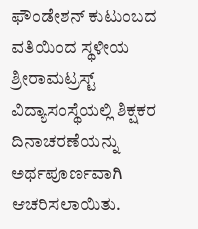ಫೌಂಡೇಶನ್ ಕುಟುಂಬದ ವತಿಯಿಂದ ಸ್ಥಳೀಯ ಶ್ರೀರಾಮಟ್ರಸ್ಟ್ ವಿದ್ಯಾಸಂಸ್ಥೆಯಲ್ಲಿ ಶಿಕ್ಷಕರ ದಿನಾಚರಣೆಯನ್ನು ಅರ್ಥಪೂರ್ಣವಾಗಿ ಆಚರಿಸಲಾಯಿತು.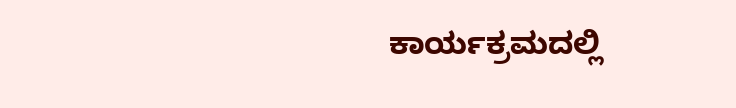ಕಾರ್ಯಕ್ರಮದಲ್ಲಿ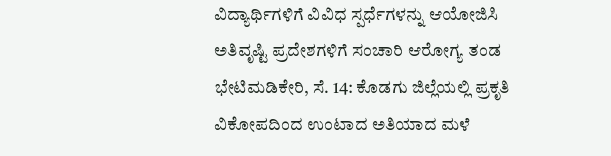ವಿದ್ಯಾರ್ಥಿಗಳಿಗೆ ವಿವಿಧ ಸ್ಪರ್ಧೆಗಳನ್ನು ಆಯೋಜಿಸಿ
ಅತಿವೃಷ್ಟಿ ಪ್ರದೇಶಗಳಿಗೆ ಸಂಚಾರಿ ಆರೋಗ್ಯ ತಂಡ ಭೇಟಿಮಡಿಕೇರಿ, ಸೆ. 14: ಕೊಡಗು ಜಿಲ್ಲೆಯಲ್ಲಿ ಪ್ರಕೃತಿ ವಿಕೋಪದಿಂದ ಉಂಟಾದ ಅತಿಯಾದ ಮಳೆ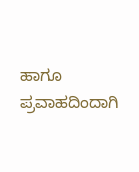ಹಾಗೂ ಪ್ರವಾಹದಿಂದಾಗಿ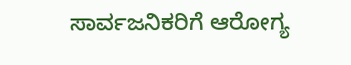ಸಾರ್ವಜನಿಕರಿಗೆ ಆರೋಗ್ಯ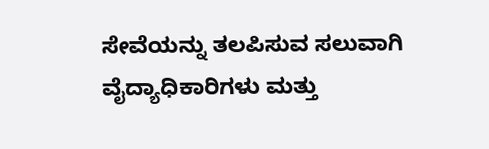ಸೇವೆಯನ್ನು ತಲಪಿಸುವ ಸಲುವಾಗಿ ವೈದ್ಯಾಧಿಕಾರಿಗಳು ಮತ್ತು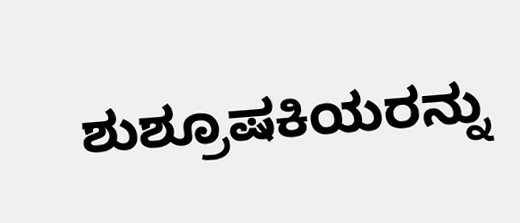ಶುಶ್ರೂಷಕಿಯರನ್ನು